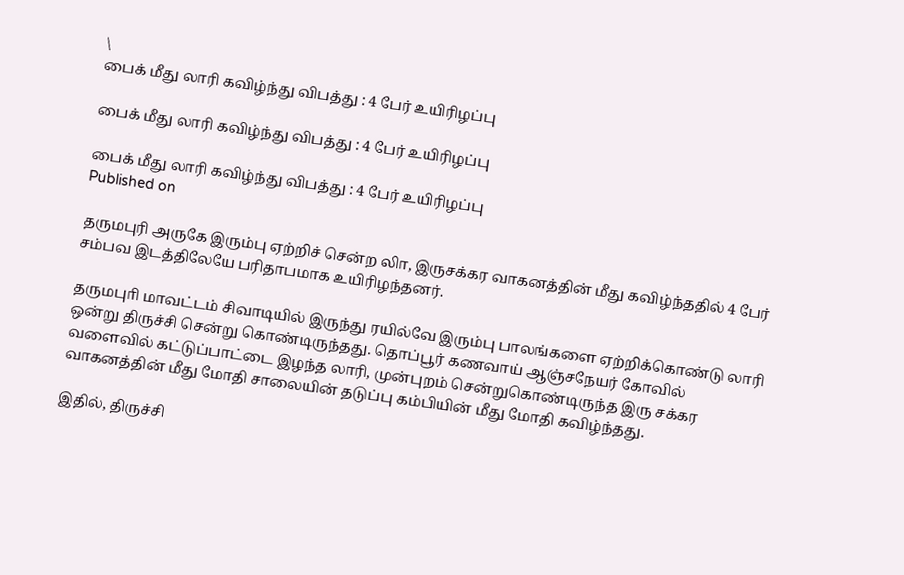\
பைக் மீது லாரி கவிழ்ந்து விபத்து : 4 பேர் உயிரிழப்பு

பைக் மீது லாரி கவிழ்ந்து விபத்து : 4 பேர் உயிரிழப்பு

பைக் மீது லாரி கவிழ்ந்து விபத்து : 4 பேர் உயிரிழப்பு
Published on

தருமபுரி அருகே இரும்பு ஏற்றிச் சென்ற லாி, இருசக்கர வாகனத்தின் மீது கவிழ்ந்ததில் 4 பேர் சம்பவ இடத்திலேயே பரிதாபமாக உயிரிழந்தனர்.

தருமபுாி மாவட்டம் சிவாடியில் இருந்து ரயில்வே இரும்பு பாலங்களை ஏற்றிக்கொண்டு லாரி ஒன்று திருச்சி சென்று கொண்டிருந்தது. தொப்பூர் கணவாய் ஆஞ்சநேயர் கோவில் வளைவில் கட்டுப்பாட்டை இழந்த லாரி, முன்புறம் சென்றுகொண்டிருந்த இரு சக்கர வாகனத்தின் மீது மோதி சாலையின் தடுப்பு கம்பியின் மீது மோதி கவிழ்ந்தது.

இதில், திருச்சி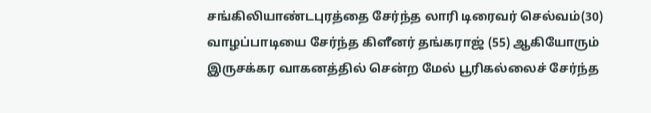சங்கிலியாண்டபுரத்தை சேர்ந்த லாரி டிரைவர் செல்வம்(30) வாழப்பாடியை சேர்ந்த கிளீனர் தங்கராஜ் (55) ஆகியோரும் இருசக்கர வாகனத்தில் சென்ற மேல் பூரிகல்லைச் சேர்ந்த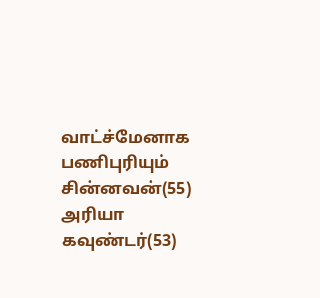வாட்ச்மேனாக பணிபுரியும் சின்னவன்(55) அரியா கவுண்டர்(53)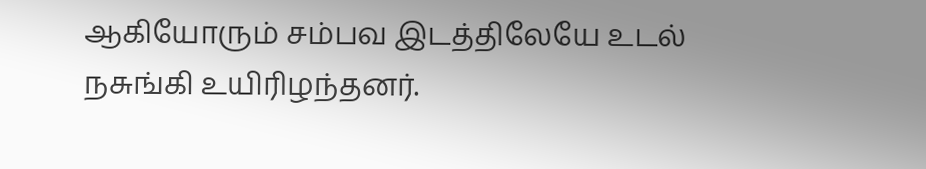ஆகியோரும் சம்பவ இடத்திலேயே உடல் நசுங்கி உயிரிழந்தனர்.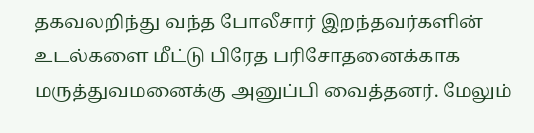தகவலறிந்து வந்த போலீசார் இறந்தவர்களின் உடல்களை மீட்டு பிரேத பரிசோதனைக்காக மருத்துவமனைக்கு அனுப்பி வைத்தனர். மேலும்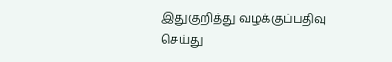இதுகுறித்து வழக்குப்பதிவு செய்து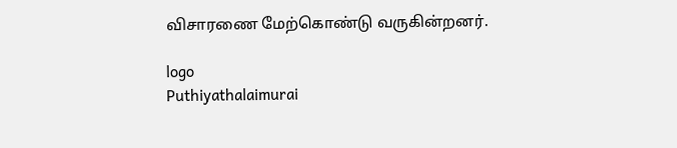விசாரணை மேற்கொண்டு வருகின்றனர்.

logo
Puthiyathalaimurai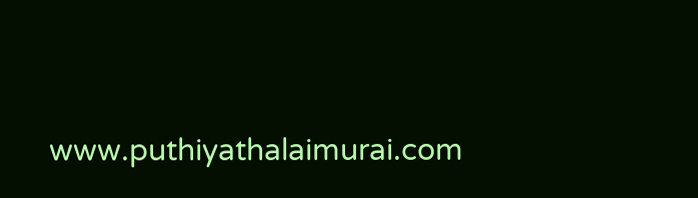www.puthiyathalaimurai.com